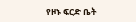የዞኑ ፍርድ ቤት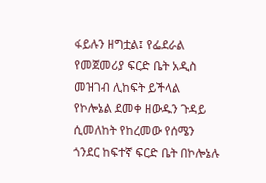ፋይሉን ዘግቷል፤ የፌደራል የመጀመሪያ ፍርድ ቤት አዲስ መዝገብ ሊከፍት ይችላል የኮሎኔል ደመቀ ዘውዱን ጉዳይ ሲመለከት የከረመው የሰሜን ጎንደር ከፍተኛ ፍርድ ቤት በኮሎኔሉ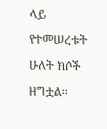ላይ የተመሠረቱት ሁለት ክሶች ዘግቷል፡፡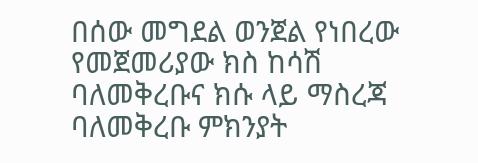በሰው መግደል ወንጀል የነበረው የመጀመሪያው ክስ ከሳሽ ባለመቅረቡና ክሱ ላይ ማስረጃ ባለመቅረቡ ምክንያት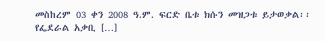መስከረም 03 ቀን 2008 ዓ.ም. ፍርድ ቤቱ ክሱን መዝጋቱ ይታወቃል፡፡ የፌደራል አቃቢ […]